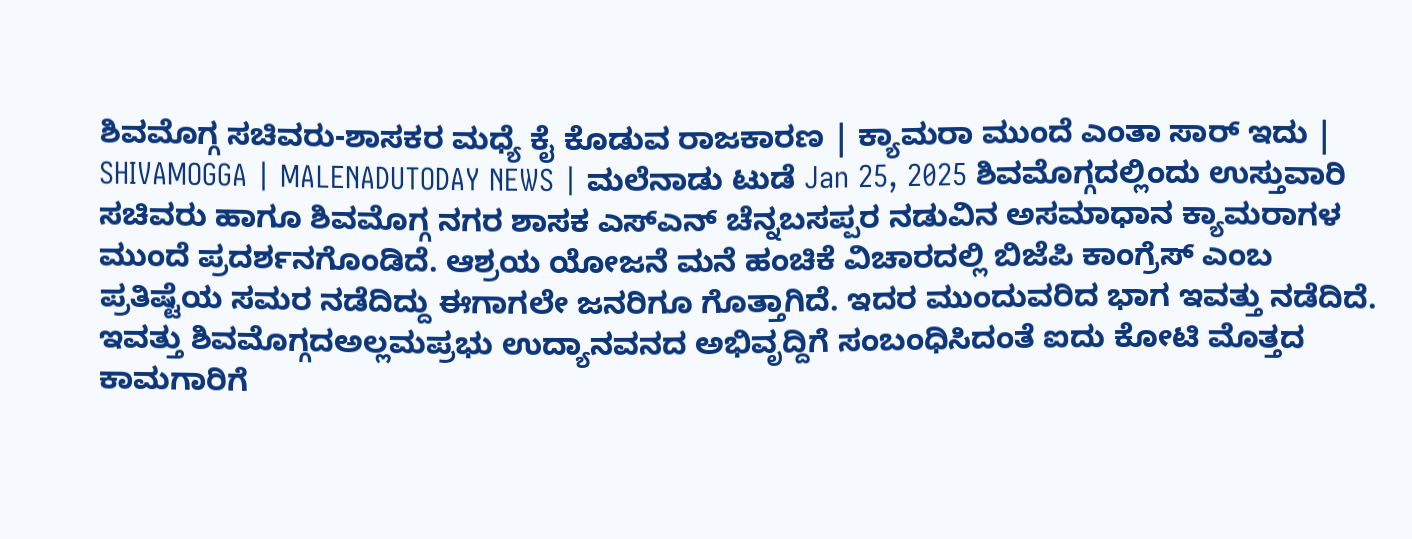ಶಿವಮೊಗ್ಗ ಸಚಿವರು-ಶಾಸಕರ ಮಧ್ಯೆ ಕೈ ಕೊಡುವ ರಾಜಕಾರಣ | ಕ್ಯಾಮರಾ ಮುಂದೆ ಎಂತಾ ಸಾರ್ ಇದು |
SHIVAMOGGA | MALENADUTODAY NEWS | ಮಲೆನಾಡು ಟುಡೆ Jan 25, 2025 ಶಿವಮೊಗ್ಗದಲ್ಲಿಂದು ಉಸ್ತುವಾರಿ ಸಚಿವರು ಹಾಗೂ ಶಿವಮೊಗ್ಗ ನಗರ ಶಾಸಕ ಎಸ್ಎನ್ ಚೆನ್ನಬಸಪ್ಪರ ನಡುವಿನ ಅಸಮಾಧಾನ ಕ್ಯಾಮರಾಗಳ ಮುಂದೆ ಪ್ರದರ್ಶನಗೊಂಡಿದೆ. ಆಶ್ರಯ ಯೋಜನೆ ಮನೆ ಹಂಚಿಕೆ ವಿಚಾರದಲ್ಲಿ ಬಿಜೆಪಿ ಕಾಂಗ್ರೆಸ್ ಎಂಬ ಪ್ರತಿಷ್ಟೆಯ ಸಮರ ನಡೆದಿದ್ದು ಈಗಾಗಲೇ ಜನರಿಗೂ ಗೊತ್ತಾಗಿದೆ. ಇದರ ಮುಂದುವರಿದ ಭಾಗ ಇವತ್ತು ನಡೆದಿದೆ. ಇವತ್ತು ಶಿವಮೊಗ್ಗದಅಲ್ಲಮಪ್ರಭು ಉದ್ಯಾನವನದ ಅಭಿವೃದ್ದಿಗೆ ಸಂಬಂಧಿಸಿದಂತೆ ಐದು ಕೋಟಿ ಮೊತ್ತದ ಕಾಮಗಾರಿಗೆ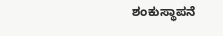ಶಂಕುಸ್ಥಾಪನೆ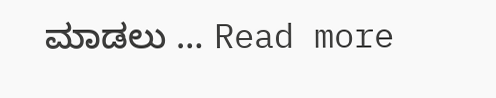ಮಾಡಲು … Read more